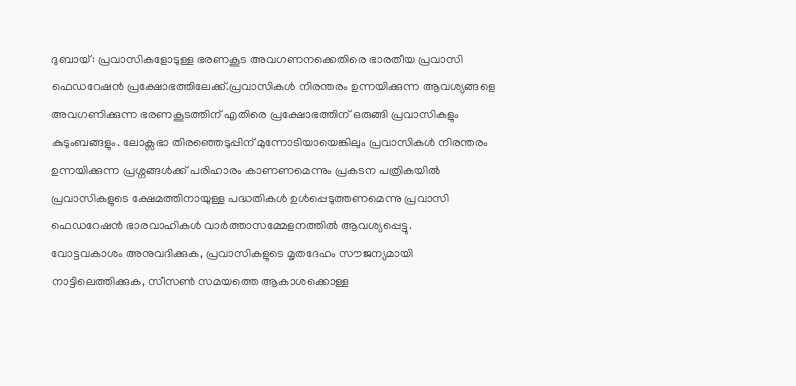ദുബായ്: പ്രവാസികളോടുള്ള ഭരണകൂട അവഗണനക്കെതിരെ ഭാരതീയ പ്രവാസി ഫെഡറേഷൻ പ്രക്ഷോഭത്തിലേക്ക്.പ്രവാസികൾ നിരന്തരം ഉന്നയിക്കുന്ന ആവശ്യങ്ങളെ അവഗണിക്കുന്ന ഭരണകൂടത്തിന് എതിരെ പ്രക്ഷോഭത്തിന് ഒരുങ്ങി പ്രവാസികളും കുടുംബങ്ങളും. ലോക്സഭാ തിരഞ്ഞെടുപ്പിന് മുന്നോടിയായെങ്കിലും പ്രവാസികൾ നിരന്തരം ഉന്നയിക്കുന്ന പ്രശ്നങ്ങൾക്ക് പരിഹാരം കാണണമെന്നും പ്രകടന പത്രികയിൽ പ്രവാസികളുടെ ക്ഷേമത്തിനായുള്ള പദ്ധതികൾ ഉൾപ്പെടുത്തണമെന്നു പ്രവാസി ഫെഡറേഷൻ ഭാരവാഹികൾ വാർത്താസമ്മേളനത്തിൽ ആവശ്യപ്പെട്ടു.
വോട്ടവകാശം അനുവദിക്കുക, പ്രവാസികളുടെ മൃതദേഹം സൗജന്യമായി നാട്ടിലെത്തിക്കുക, സീസൺ സമയത്തെ ആകാശക്കൊള്ള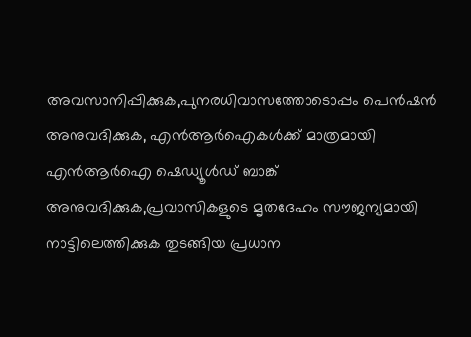അവസാനിപ്പിക്കുക,പുനരധിവാസത്തോടൊപ്പം പെൻഷൻ അനുവദിക്കുക, എൻആർഐകൾക്ക് മാത്രമായി എൻആർഐ ഷെഡ്യൂൾഡ് ബാങ്ക് അനുവദിക്കുക,പ്രവാസികളുടെ മൃതദേഹം സൗജന്യമായി നാട്ടിലെത്തിക്കുക തുടങ്ങിയ പ്രധാന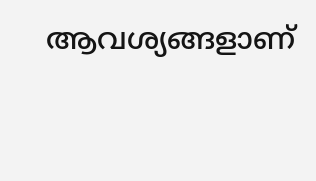ആവശ്യങ്ങളാണ്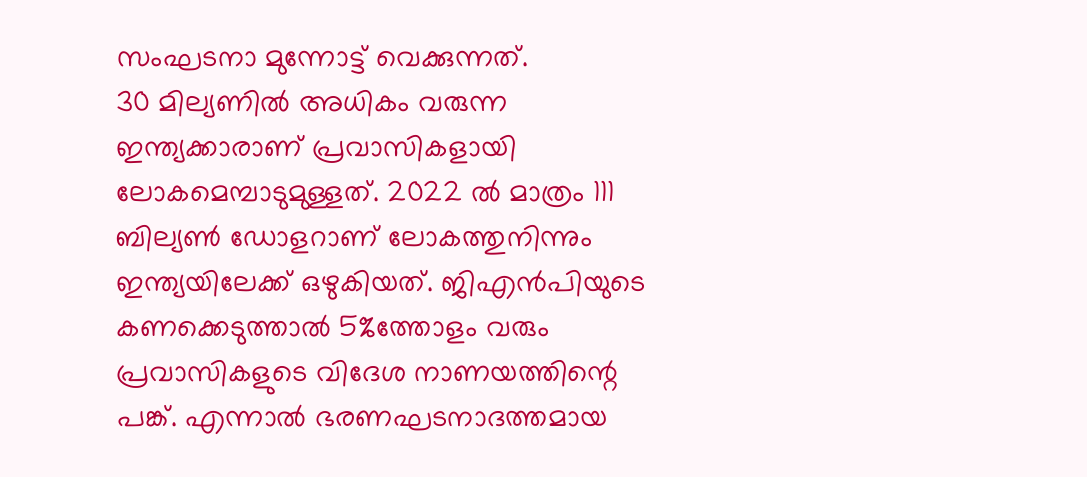സംഘടനാ മുന്നോട്ട് വെക്കുന്നത്.
30 മില്യണിൽ അധികം വരുന്ന ഇന്ത്യക്കാരാണ് പ്രവാസികളായി ലോകമെമ്പാടുമുള്ളത്. 2022 ൽ മാത്രം 111 ബില്യൺ ഡോളറാണ് ലോകത്തുനിന്നും ഇന്ത്യയിലേക്ക് ഒഴുകിയത്. ജിഎൻപിയുടെ കണക്കെടുത്താൽ 5%ത്തോളം വരും പ്രവാസികളുടെ വിദേശ നാണയത്തിന്റെ പങ്ക്. എന്നാൽ ഭരണഘടനാദത്തമായ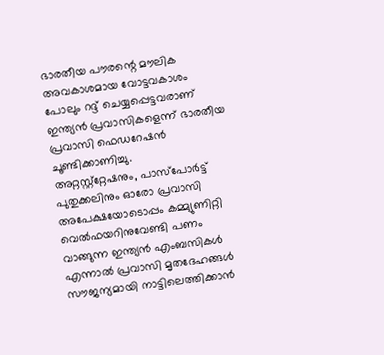ഭാരതീയ പൗരന്റെ മൗലിക അവകാശമായ വോട്ടവകാശം പോലും റദ്ദ് ചെയ്യപ്പെട്ടവരാണ് ഇന്ത്യൻ പ്രവാസികളെന്ന് ഭാരതീയ പ്രവാസി ഫെഡറേഷൻ ചൂണ്ടിക്കാണിച്ചു.
അറ്റസ്റ്റ്റ്റേഷനും, പാസ്പോർട്ട് പുതുക്കലിനും ഓരോ പ്രവാസി അപേക്ഷയോടൊപ്പം കമ്മ്യുണിറ്റി വെൽഫയറിനുവേണ്ടി പണം വാങ്ങുന്ന ഇന്ത്യൻ എംബസികൾ എന്നാൽ പ്രവാസി മൃതദേഹങ്ങൾ സൗജന്യമായി നാട്ടിലെത്തിക്കാൻ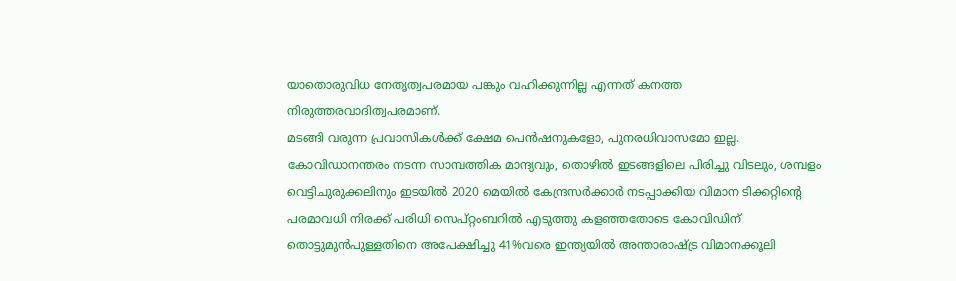യാതൊരുവിധ നേതൃത്വപരമായ പങ്കും വഹിക്കുന്നില്ല എന്നത് കനത്ത നിരുത്തരവാദിത്വപരമാണ്.
മടങ്ങി വരുന്ന പ്രവാസികൾക്ക് ക്ഷേമ പെൻഷനുകളോ, പുനരധിവാസമോ ഇല്ല. കോവിഡാനന്തരം നടന്ന സാമ്പത്തിക മാന്ദ്യവും, തൊഴിൽ ഇടങ്ങളിലെ പിരിച്ചു വിടലും, ശമ്പളം വെട്ടിചുരുക്കലിനും ഇടയിൽ 2020 മെയിൽ കേന്ദ്രസർക്കാർ നടപ്പാക്കിയ വിമാന ടിക്കറ്റിന്റെ പരമാവധി നിരക്ക് പരിധി സെപ്റ്റംബറിൽ എടുത്തു കളഞ്ഞതോടെ കോവിഡിന് തൊട്ടുമുൻപുള്ളതിനെ അപേക്ഷിച്ചു 41%വരെ ഇന്ത്യയിൽ അന്താരാഷ്ട്ര വിമാനക്കൂലി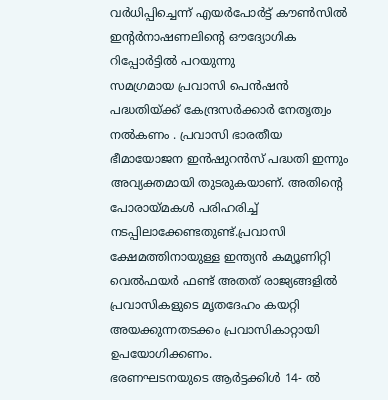വർധിപ്പിച്ചെന്ന് എയർപോർട്ട് കൗൺസിൽ ഇന്റർനാഷണലിന്റെ ഔദ്യോഗിക റിപ്പോർട്ടിൽ പറയുന്നു
സമഗ്രമായ പ്രവാസി പെൻഷൻ പദ്ധതിയ്ക്ക് കേന്ദ്രസർക്കാർ നേതൃത്വം നൽകണം . പ്രവാസി ഭാരതീയ ഭീമായോജന ഇൻഷുറൻസ് പദ്ധതി ഇന്നും അവ്യക്തമായി തുടരുകയാണ്. അതിന്റെ പോരായ്മകൾ പരിഹരിച്ച് നടപ്പിലാക്കേണ്ടതുണ്ട്.പ്രവാസി ക്ഷേമത്തിനായുള്ള ഇന്ത്യൻ കമ്യൂണിറ്റി വെൽഫയർ ഫണ്ട് അതത് രാജ്യങ്ങളിൽ പ്രവാസികളുടെ മൃതദേഹം കയറ്റി അയക്കുന്നതടക്കം പ്രവാസികാറ്റായി ഉപയോഗിക്കണം.
ഭരണഘടനയുടെ ആർട്ടക്കിൾ 14- ൽ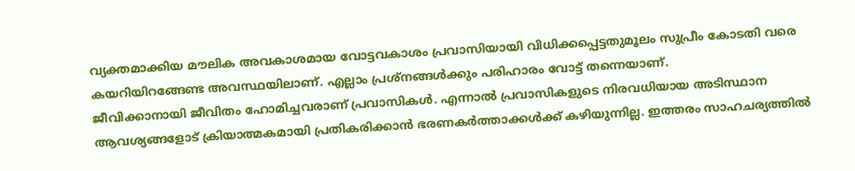വ്യക്തമാക്കിയ മൗലിക അവകാശമായ വോട്ടവകാശം പ്രവാസിയായി വിധിക്കപ്പെട്ടതുമൂലം സുപ്രീം കോടതി വരെ കയറിയിറങ്ങേണ്ട അവസ്ഥയിലാണ്. എല്ലാം പ്രശ്നങ്ങൾക്കും പരിഹാരം വോട്ട് തന്നെയാണ്.
ജീവിക്കാനായി ജീവിതം ഹോമിച്ചവരാണ് പ്രവാസികൾ. എന്നാൽ പ്രവാസികളുടെ നിരവധിയായ അടിസ്ഥാന ആവശ്യങ്ങളോട് ക്രിയാത്മകമായി പ്രതികരിക്കാൻ ഭരണകർത്താക്കൾക്ക് കഴിയുന്നില്ല. ഇത്തരം സാഹചര്യത്തിൽ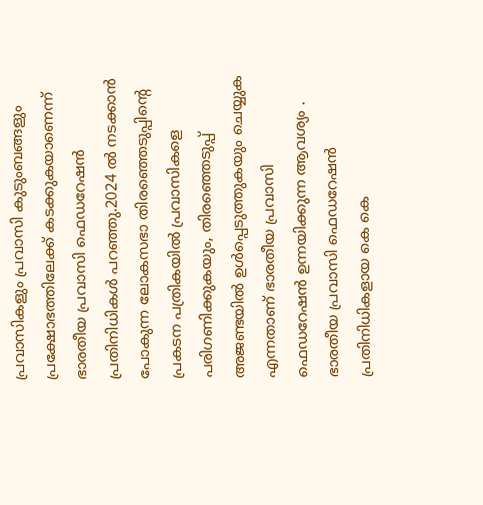പ്രവാസികളും പ്രവാസി കുടുംബങ്ങളും പ്രക്ഷോഭത്തിലേക്ക് കടക്കുകയാണെന്ന് ഭാരതീയ പ്രവാസി ഫെഡറേഷൻ പ്രതിനിധികൾ പറഞ്ഞു.2024 ൽ നടക്കാൻ പോകുന്ന ലോകസഭാ തിരഞ്ഞെടുപ്പിന്റെ പ്രകടന പത്രികയിൽ പ്രവാസികളെ പരിഗണിക്കുകയും, തിരഞ്ഞെടുപ്പ് അജണ്ടയിൽ ഉൾപ്പെടുത്തുകയും ചെയ്യുക എന്നതാണ് ഭാരതീയ പ്രവാസി ഫെഡറേഷൻ ഉന്നയിക്കുന്ന ആവശ്യം .
ഭാരതീയ പ്രവാസി ഫെഡറേഷൻ പ്രതിനിധികളായ കെ കെ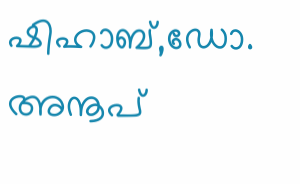ഷിഹാബ്,ഡോ. അനൂപ്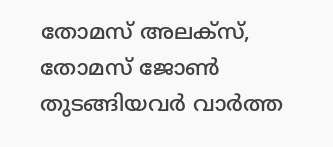തോമസ് അലക്സ്, തോമസ് ജോൺ തുടങ്ങിയവർ വാർത്ത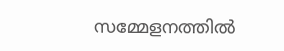സമ്മേളനത്തിൽ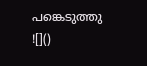പങ്കെടുത്തു
![]()